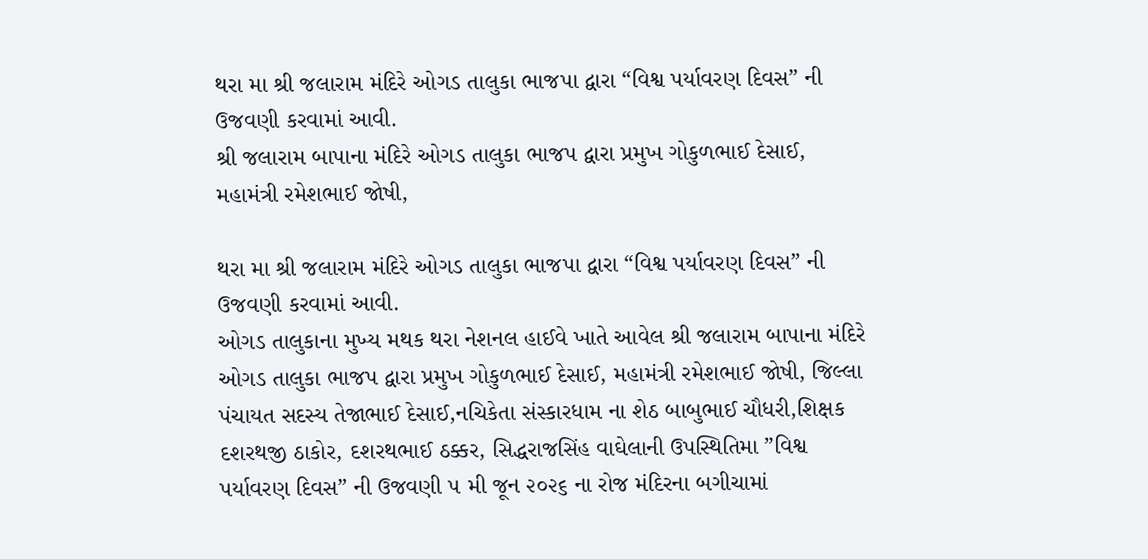થરા મા શ્રી જલારામ મંદિરે ઓગડ તાલુકા ભાજપા દ્વારા “વિશ્વ પર્યાવરણ દિવસ” ની ઉજવણી કરવામાં આવી.
શ્રી જલારામ બાપાના મંદિરે ઓગડ તાલુકા ભાજપ દ્વારા પ્રમુખ ગોકુળભાઈ દેસાઈ, મહામંત્રી રમેશભાઈ જોષી,

થરા મા શ્રી જલારામ મંદિરે ઓગડ તાલુકા ભાજપા દ્વારા “વિશ્વ પર્યાવરણ દિવસ” ની ઉજવણી કરવામાં આવી.
ઓગડ તાલુકાના મુખ્ય મથક થરા નેશનલ હાઈવે ખાતે આવેલ શ્રી જલારામ બાપાના મંદિરે ઓગડ તાલુકા ભાજપ દ્વારા પ્રમુખ ગોકુળભાઈ દેસાઈ, મહામંત્રી રમેશભાઈ જોષી, જિલ્લા પંચાયત સદસ્ય તેજાભાઈ દેસાઈ,નચિકેતા સંસ્કારધામ ના શેઠ બાબુભાઈ ચૌધરી,શિક્ષક દશરથજી ઠાકોર, દશરથભાઈ ઠક્કર, સિદ્ધરાજસિંહ વાઘેલાની ઉપસ્થિતિમા ”વિશ્વ પર્યાવરણ દિવસ” ની ઉજવણી ૫ મી જૂન ૨૦૨૬ ના રોજ મંદિરના બગીચામાં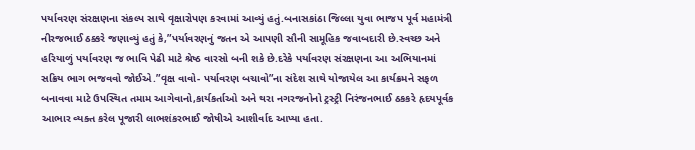પર્યાવરણ સંરક્ષણના સંકલ્પ સાથે વૃક્ષારોપણ કરવામાં આવ્યું હતું.બનાસકાંઠા જિલ્લા યુવા ભાજપ પૂર્વ મહામંત્રી નીરજભાઈ ઠક્કરે જણાવ્યું હતું કે,”પર્યાવરણનું જતન એ આપણી સૌની સામૂહિક જવાબદારી છે.સ્વચ્છ અને હરિયાળું પર્યાવરણ જ ભાવિ પેઢી માટે શ્રેષ્ઠ વારસો બની શકે છે.દરેકે પર્યાવરણ સંરક્ષણના આ અભિયાનમાં સક્રિય ભાગ ભજવવો જોઈએ.”વૃક્ષ વાવો- પર્યાવરણ બચાવો”ના સંદેશ સાથે યોજાયેલ આ કાર્યક્રમને સફળ બનાવવા માટે ઉપસ્થિત તમામ આગેવાનો,કાર્યકર્તાઓ અને થરા નગરજનોનો ટ્રસ્ટ્રી નિરંજનભાઈ ઠકકરે હૃદયપૂર્વક આભાર વ્યક્ત કરેલ પૂજારી લાભશંકરભાઈ જોષીએ આશીર્વાદ આપ્યા હતા.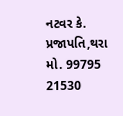નટવર કે. પ્રજાપતિ,થરા
મો. 99795 21530